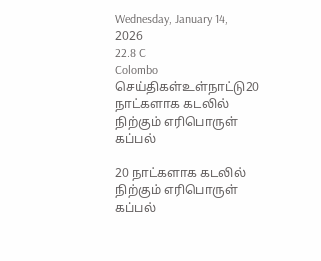Wednesday, January 14, 2026
22.8 C
Colombo
செய்திகள்உள்நாட்டு20 நாட்களாக கடலில் நிற்கும் எரிபொருள் கப்பல்

20 நாட்களாக கடலில் நிற்கும் எரிபொருள் கப்பல்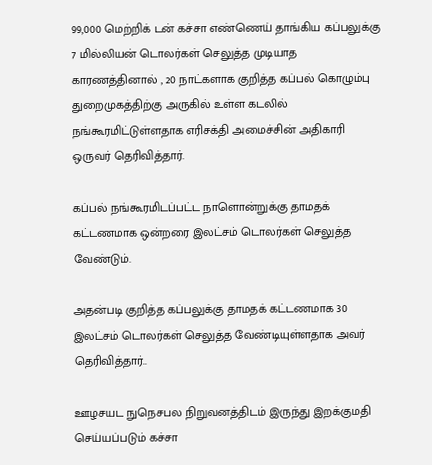99,000 மெற்றிக் டன் கச்சா எண்ணெய் தாங்கிய கப்பலுக்கு 7 மில்லியன் டொலர்கள் செலுத்த முடியாத காரணத்தினால் , 20 நாட்களாக குறித்த கப்பல் கொழும்பு துறைமுகத்திற்கு அருகில் உள்ள கடலில் நங்கூரமிட்டுள்ளதாக எரிசக்தி அமைச்சின் அதிகாரி ஒருவர் தெரிவித்தார்.

கப்பல் நங்கூரமிடப்பட்ட நாளொன்றுக்கு தாமதக் கட்டணமாக ஒன்றரை இலட்சம் டொலர்கள் செலுத்த வேண்டும்.

அதன்படி குறித்த கப்பலுக்கு தாமதக் கட்டணமாக 30 இலட்சம் டொலர்கள் செலுத்த வேண்டியுள்ளதாக அவர் தெரிவித்தார்..

ஊழசயட நுநெசபல நிறுவனத்திடம் இருந்து இறக்குமதி செய்யப்படும் கச்சா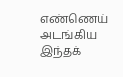எண்ணெய் அடங்கிய இந்தக்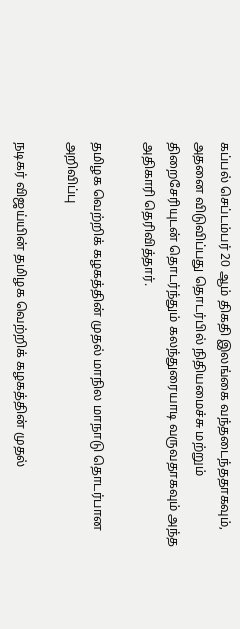கப்பல் செப்டம்பர் 20 ஆம் திகதி இலங்கை வந்தடைந்ததாகவும், அதனை விடுவிப்பது தொடர்பில் நிதியமைச்சு மற்றும் திறைசேரியுடன் தொடர்ந்தும் கலந்துரையாடி வருவதாகவும் அந்த அதிகாரி தெரிவித்தார்.

தமிழக வெற்றிக் கழகத்தின் முதல் மாநில மாநாடு தொடர்பான அறிவிப்பு

நடிகர் விஜய்யின் தமிழக வெற்றிக் கழகத்தின் முதல்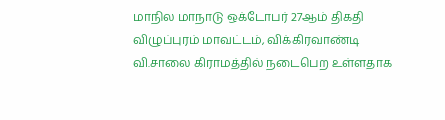மாநில மாநாடு ஒக்டோபர் 27ஆம் திகதி விழுப்புரம் மாவட்டம், விக்கிரவாண்டி வி.சாலை கிராமத்தில் நடைபெற உள்ளதாக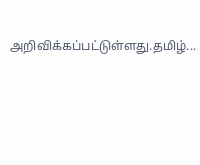அறிவிக்கப்பட்டுள்ளது.தமிழ்...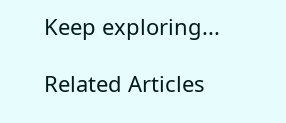Keep exploring...

Related Articles